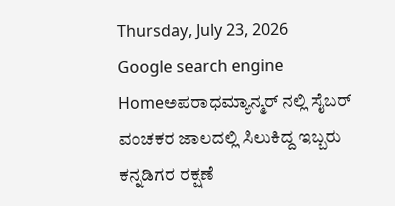Thursday, July 23, 2026
Google search engine
Homeಅಪರಾಧಮ್ಯಾನ್ಮರ್ ನಲ್ಲಿ ಸೈಬರ್ ವಂಚಕರ ಜಾಲದಲ್ಲಿ ಸಿಲುಕಿದ್ದ ಇಬ್ಬರು ಕನ್ನಡಿಗರ ರಕ್ಷಣೆ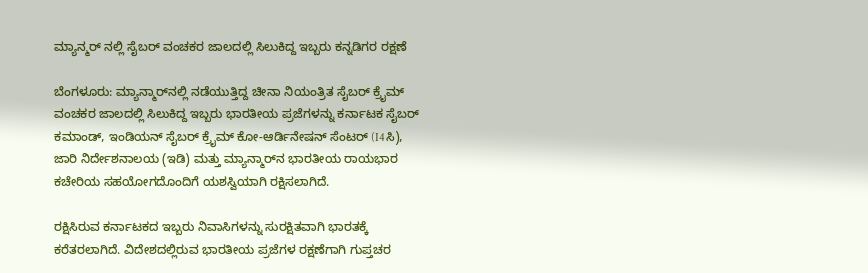ಮ್ಯಾನ್ಮರ್ ನಲ್ಲಿ ಸೈಬರ್ ವಂಚಕರ ಜಾಲದಲ್ಲಿ ಸಿಲುಕಿದ್ದ ಇಬ್ಬರು ಕನ್ನಡಿಗರ ರಕ್ಷಣೆ

ಬೆಂಗಳೂರು: ಮ್ಯಾನ್ಮಾರ್‌ನಲ್ಲಿ ನಡೆಯುತ್ತಿದ್ದ ಚೀನಾ ನಿಯಂತ್ರಿತ ಸೈಬರ್ ಕ್ರೈಮ್ ವಂಚಕರ ಜಾಲದಲ್ಲಿ ಸಿಲುಕಿದ್ದ ಇಬ್ಬರು ಭಾರತೀಯ ಪ್ರಜೆಗಳನ್ನು ಕರ್ನಾಟಕ ಸೈಬರ್ ಕಮಾಂಡ್, ಇಂಡಿಯನ್ ಸೈಬರ್ ಕ್ರೈಮ್ ಕೋ-ಆರ್ಡಿನೇಷನ್ ಸೆಂಟರ್ (I4ಸಿ), ಜಾರಿ ನಿರ್ದೇಶನಾಲಯ (ಇಡಿ) ಮತ್ತು ಮ್ಯಾನ್ಮಾರ್‌ನ ಭಾರತೀಯ ರಾಯಭಾರ ಕಚೇರಿಯ ಸಹಯೋಗದೊಂದಿಗೆ ಯಶಸ್ವಿಯಾಗಿ ರಕ್ಷಿಸಲಾಗಿದೆ.

ರಕ್ಷಿಸಿರುವ ಕರ್ನಾಟಕದ ಇಬ್ಬರು ನಿವಾಸಿಗಳನ್ನು ಸುರಕ್ಷಿತವಾಗಿ ಭಾರತಕ್ಕೆ ಕರೆತರಲಾಗಿದೆ. ವಿದೇಶದಲ್ಲಿರುವ ಭಾರತೀಯ ಪ್ರಜೆಗಳ ರಕ್ಷಣೆಗಾಗಿ ಗುಪ್ತಚರ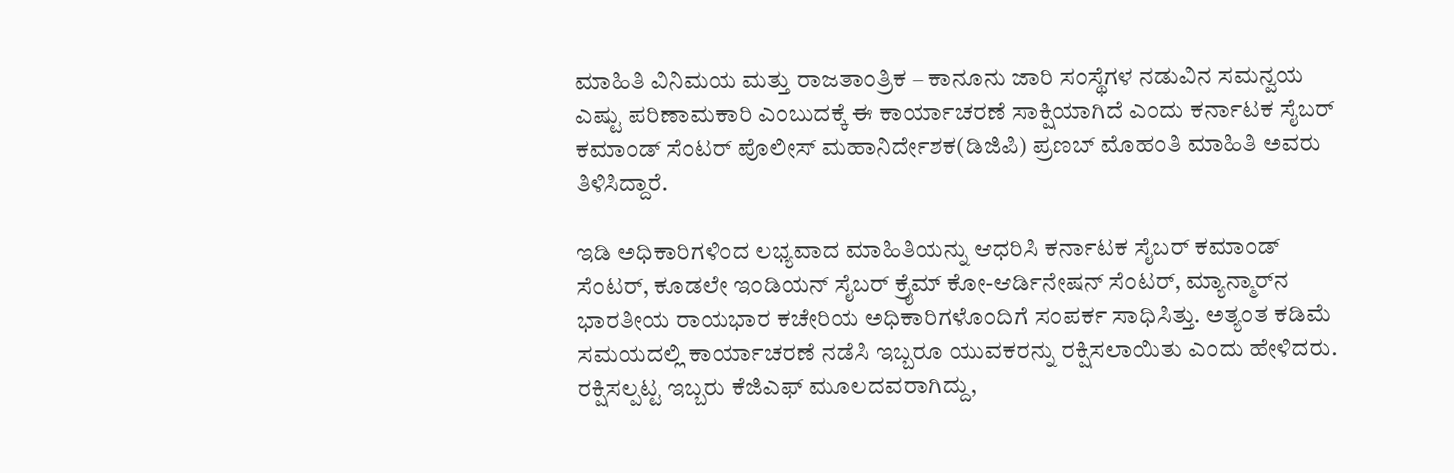ಮಾಹಿತಿ ವಿನಿಮಯ ಮತ್ತು ರಾಜತಾಂತ್ರಿಕ – ಕಾನೂನು ಜಾರಿ ಸಂಸ್ಥೆಗಳ ನಡುವಿನ ಸಮನ್ವಯ ಎಷ್ಟು ಪರಿಣಾಮಕಾರಿ ಎಂಬುದಕ್ಕೆ ಈ ಕಾರ್ಯಾಚರಣೆ ಸಾಕ್ಷಿಯಾಗಿದೆ ಎಂದು ಕರ್ನಾಟಕ ಸೈಬರ್ ಕಮಾಂಡ್ ಸೆಂಟರ್ ಪೊಲೀಸ್ ಮಹಾನಿರ್ದೇಶಕ(ಡಿಜಿಪಿ) ಪ್ರಣಬ್ ಮೊಹಂತಿ ಮಾಹಿತಿ ಅವರು ತಿಳಿಸಿದ್ದಾರೆ.

ಇಡಿ ಅಧಿಕಾರಿಗಳಿಂದ ಲಭ್ಯವಾದ ಮಾಹಿತಿಯನ್ನು ಆಧರಿಸಿ ಕರ್ನಾಟಕ ಸೈಬರ್ ಕಮಾಂಡ್ ಸೆಂಟರ್, ಕೂಡಲೇ ಇಂಡಿಯನ್ ಸೈಬರ್ ಕ್ರೈಮ್ ಕೋ-ಆರ್ಡಿನೇಷನ್ ಸೆಂಟರ್, ಮ್ಯಾನ್ಮಾರ್‌ನ ಭಾರತೀಯ ರಾಯಭಾರ ಕಚೇರಿಯ ಅಧಿಕಾರಿಗಳೊಂದಿಗೆ ಸಂಪರ್ಕ ಸಾಧಿಸಿತ್ತು. ಅತ್ಯಂತ ಕಡಿಮೆ ಸಮಯದಲ್ಲಿ ಕಾರ್ಯಾಚರಣೆ ನಡೆಸಿ ಇಬ್ಬರೂ ಯುವಕರನ್ನು ರಕ್ಷಿಸಲಾಯಿತು ಎಂದು ಹೇಳಿದರು.
ರಕ್ಷಿಸಲ್ಪಟ್ಟ ಇಬ್ಬರು ಕೆಜಿಎಫ್ ಮೂಲದವರಾಗಿದ್ದು,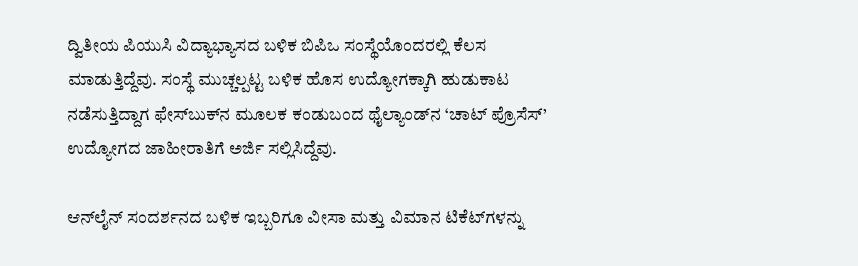ದ್ವಿತೀಯ ಪಿಯುಸಿ ವಿದ್ಯಾಭ್ಯಾಸದ ಬಳಿಕ ಬಿಪಿಒ ಸಂಸ್ಥೆಯೊಂದರಲ್ಲಿ ಕೆಲಸ ಮಾಡುತ್ತಿದ್ದೆವು. ಸಂಸ್ಥೆ ಮುಚ್ಚಲ್ಪಟ್ಟ ಬಳಿಕ ಹೊಸ ಉದ್ಯೋಗಕ್ಕಾಗಿ ಹುಡುಕಾಟ ನಡೆಸುತ್ತಿದ್ದಾಗ ಫೇಸ್‌ಬುಕ್‌ನ ಮೂಲಕ ಕಂಡುಬಂದ ಥೈಲ್ಯಾಂಡ್‌ನ ‘ಚಾಟ್ ಪ್ರೊಸೆಸ್’ ಉದ್ಯೋಗದ ಜಾಹೀರಾತಿಗೆ ಅರ್ಜಿ ಸಲ್ಲಿಸಿದ್ದೆವು.

ಆನ್‌ಲೈನ್ ಸಂದರ್ಶನದ ಬಳಿಕ ಇಬ್ಬರಿಗೂ ವೀಸಾ ಮತ್ತು ವಿಮಾನ ಟಿಕೆಟ್‌ಗಳನ್ನು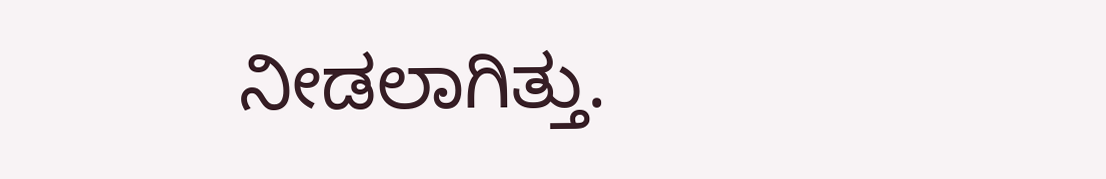ನೀಡಲಾಗಿತ್ತು.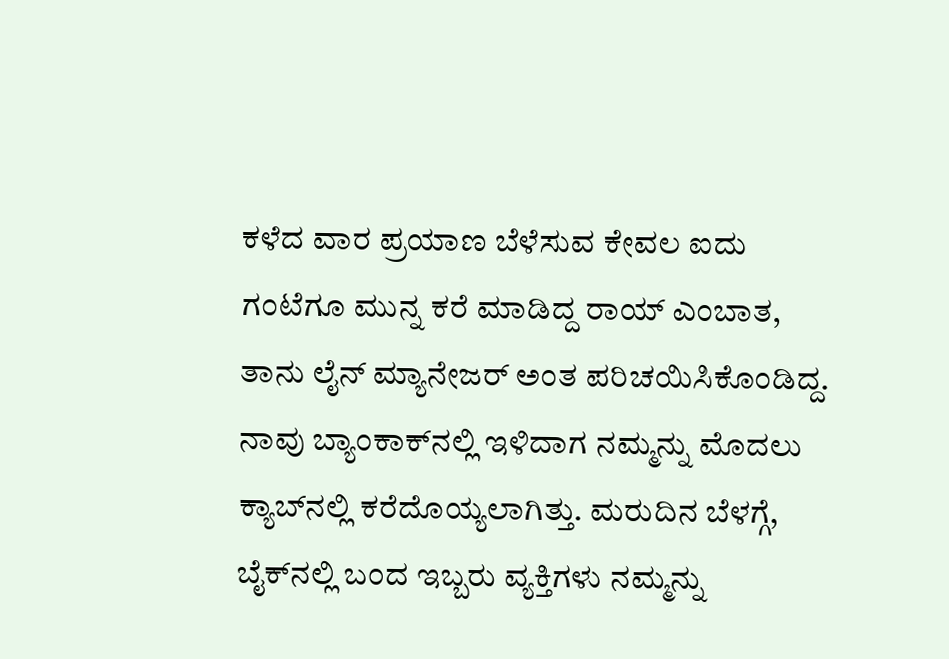ಕಳೆದ ವಾರ ಪ್ರಯಾಣ ಬೆಳೆಸುವ ಕೇವಲ ಐದು ಗಂಟೆಗೂ ಮುನ್ನ ಕರೆ ಮಾಡಿದ್ದ ರಾಯ್ ಎಂಬಾತ, ತಾನು ಲೈನ್ ಮ್ಯಾನೇಜರ್ ಅಂತ ಪರಿಚಯಿಸಿಕೊಂಡಿದ್ದ. ನಾವು ಬ್ಯಾಂಕಾಕ್‌ನಲ್ಲಿ ಇಳಿದಾಗ ನಮ್ಮನ್ನು ಮೊದಲು ಕ್ಯಾಬ್‌ನಲ್ಲಿ ಕರೆದೊಯ್ಯಲಾಗಿತ್ತು. ಮರುದಿನ ಬೆಳಗ್ಗೆ, ಬೈಕ್‌ನಲ್ಲಿ ಬಂದ ಇಬ್ಬರು ವ್ಯಕ್ತಿಗಳು ನಮ್ಮನ್ನು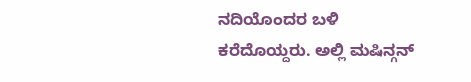ನದಿಯೊಂದರ ಬಳಿ ಕರೆದೊಯ್ದರು. ಅಲ್ಲಿ ಮಷಿನ್ಗನ್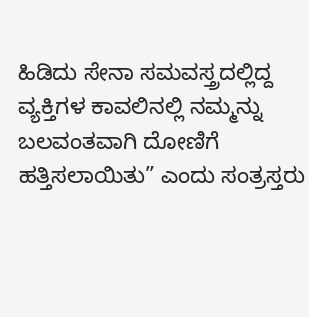ಹಿಡಿದು ಸೇನಾ ಸಮವಸ್ತ್ರದಲ್ಲಿದ್ದ ವ್ಯಕ್ತಿಗಳ ಕಾವಲಿನಲ್ಲಿ ನಮ್ಮನ್ನು ಬಲವಂತವಾಗಿ ದೋಣಿಗೆ ಹತ್ತಿಸಲಾಯಿತು” ಎಂದು ಸಂತ್ರಸ್ತರು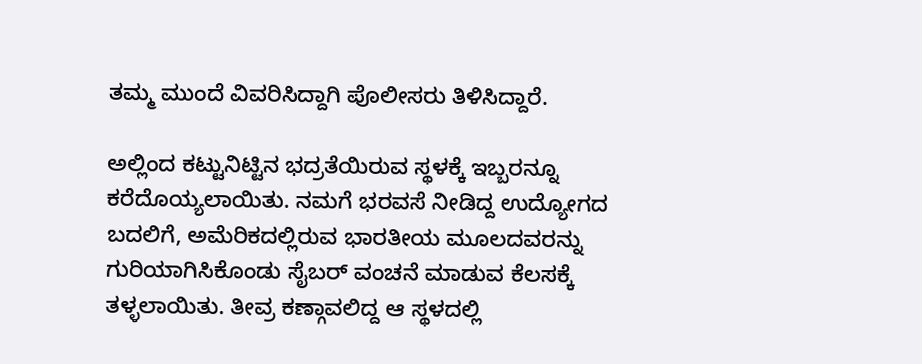ತಮ್ಮ ಮುಂದೆ ವಿವರಿಸಿದ್ದಾಗಿ ಪೊಲೀಸರು ತಿಳಿಸಿದ್ದಾರೆ.

ಅಲ್ಲಿಂದ ಕಟ್ಟುನಿಟ್ಟಿನ ಭದ್ರತೆಯಿರುವ ಸ್ಥಳಕ್ಕೆ ಇಬ್ಬರನ್ನೂ ಕರೆದೊಯ್ಯಲಾಯಿತು. ನಮಗೆ ಭರವಸೆ ನೀಡಿದ್ದ ಉದ್ಯೋಗದ ಬದಲಿಗೆ, ಅಮೆರಿಕದಲ್ಲಿರುವ ಭಾರತೀಯ ಮೂಲದವರನ್ನು ಗುರಿಯಾಗಿಸಿಕೊಂಡು ಸೈಬರ್ ವಂಚನೆ ಮಾಡುವ ಕೆಲಸಕ್ಕೆ ತಳ್ಳಲಾಯಿತು. ತೀವ್ರ ಕಣ್ಗಾವಲಿದ್ದ ಆ ಸ್ಥಳದಲ್ಲಿ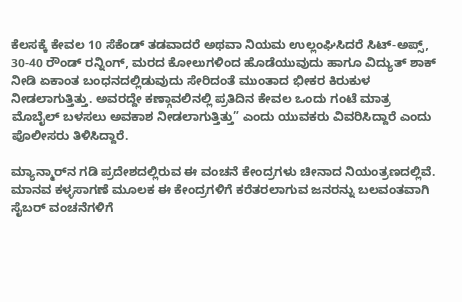ಕೆಲಸಕ್ಕೆ ಕೇವಲ 10 ಸೆಕೆಂಡ್‌ ತಡವಾದರೆ ಅಥವಾ ನಿಯಮ ಉಲ್ಲಂಘಿಸಿದರೆ ಸಿಟ್‌-ಅಪ್ಸ್‌, 30-40 ರೌಂಡ್ ರನ್ನಿಂಗ್, ಮರದ ಕೋಲುಗಳಿಂದ ಹೊಡೆಯುವುದು ಹಾಗೂ ವಿದ್ಯುತ್ ಶಾಕ್ ನೀಡಿ ಏಕಾಂತ ಬಂಧನದಲ್ಲಿಡುವುದು ಸೇರಿದಂತೆ ಮುಂತಾದ ಭೀಕರ ಕಿರುಕುಳ ನೀಡಲಾಗುತ್ತಿತ್ತು. ಅವರದ್ದೇ ಕಣ್ಗಾವಲಿನಲ್ಲಿ ಪ್ರತಿದಿನ ಕೇವಲ ಒಂದು ಗಂಟೆ ಮಾತ್ರ ಮೊಬೈಲ್ ಬಳಸಲು ಅವಕಾಶ ನೀಡಲಾಗುತ್ತಿತ್ತು” ಎಂದು ಯುವಕರು ವಿವರಿಸಿದ್ದಾರೆ‌ ಎಂದು‌ ಪೊಲೀಸರು ತಿಳಿಸಿದ್ದಾರೆ.

ಮ್ಯಾನ್ಮಾರ್‌ನ ಗಡಿ ಪ್ರದೇಶದಲ್ಲಿರುವ ಈ ವಂಚನೆ ಕೇಂದ್ರಗಳು ಚೀನಾದ ನಿಯಂತ್ರಣದಲ್ಲಿವೆ. ಮಾನವ ಕಳ್ಳಸಾಗಣೆ ಮೂಲಕ ಈ ಕೇಂದ್ರಗಳಿಗೆ ಕರೆತರಲಾಗುವ ಜನರನ್ನು ಬಲವಂತವಾಗಿ ಸೈಬರ್ ವಂಚನೆಗಳಿಗೆ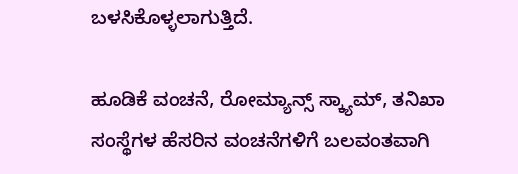ಬಳಸಿಕೊಳ್ಳಲಾಗುತ್ತಿದೆ.

ಹೂಡಿಕೆ ವಂಚನೆ, ರೋಮ್ಯಾನ್ಸ್ ಸ್ಕ್ಯಾಮ್‌, ತನಿಖಾ ಸಂಸ್ಥೆಗಳ ಹೆಸರಿನ ವಂಚನೆಗಳಿಗೆ ಬಲವಂತವಾಗಿ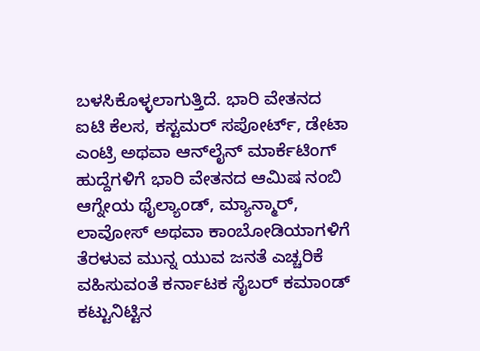ಬಳಸಿಕೊಳ್ಳಲಾಗುತ್ತಿದೆ. ಭಾರಿ ವೇತನದ ಐಟಿ ಕೆಲಸ, ಕಸ್ಟಮರ್ ಸಪೋರ್ಟ್, ಡೇಟಾ ಎಂಟ್ರಿ ಅಥವಾ ಆನ್‌ಲೈನ್ ಮಾರ್ಕೆಟಿಂಗ್ ಹುದ್ದೆಗಳಿಗೆ ಭಾರಿ ವೇತನದ ಆಮಿಷ ನಂಬಿ ಆಗ್ನೇಯ ಥೈಲ್ಯಾಂಡ್, ಮ್ಯಾನ್ಮಾರ್, ಲಾವೋಸ್ ಅಥವಾ ಕಾಂಬೋಡಿಯಾಗಳಿಗೆ ತೆರಳುವ ಮುನ್ನ ಯುವ ಜನತೆ ಎಚ್ಚರಿಕೆ ವಹಿಸುವಂತೆ ಕರ್ನಾಟಕ ಸೈಬರ್ ಕಮಾಂಡ್ ಕಟ್ಟುನಿಟ್ಟಿನ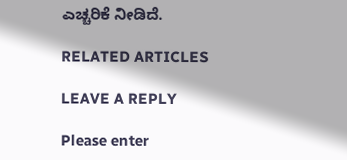ಎಚ್ಚರಿಕೆ ನೀಡಿದೆ.

RELATED ARTICLES

LEAVE A REPLY

Please enter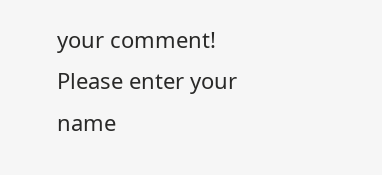your comment!
Please enter your name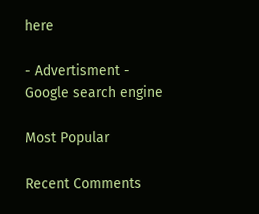here

- Advertisment -
Google search engine

Most Popular

Recent Comments